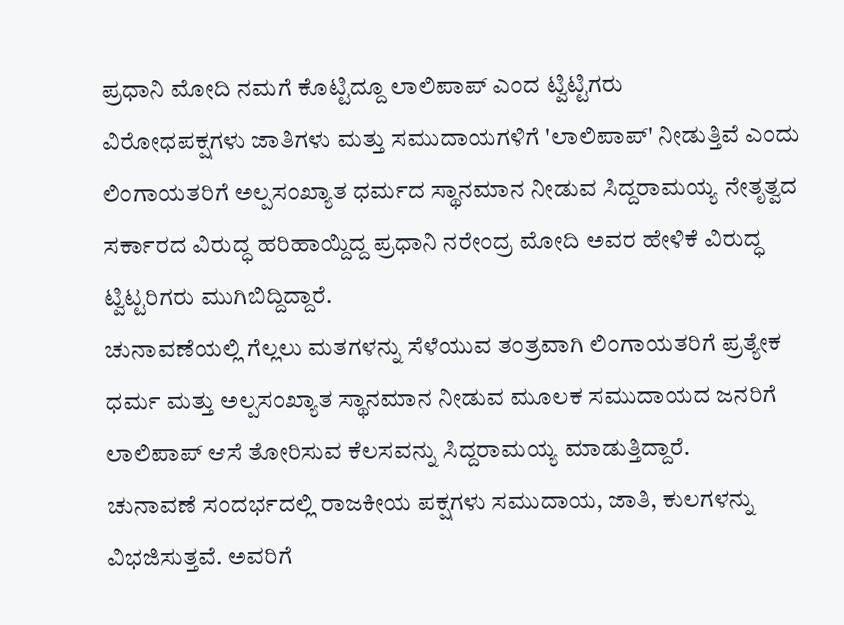ಪ್ರಧಾನಿ ಮೋದಿ ನಮಗೆ ಕೊಟ್ಟಿದ್ದೂ ಲಾಲಿಪಾಪ್ ಎಂದ ಟ್ವಿಟ್ಟಿಗರು
ವಿರೋಧಪಕ್ಷಗಳು ಜಾತಿಗಳು ಮತ್ತು ಸಮುದಾಯಗಳಿಗೆ 'ಲಾಲಿಪಾಪ್' ನೀಡುತ್ತಿವೆ ಎಂದು ಲಿಂಗಾಯತರಿಗೆ ಅಲ್ಪಸಂಖ್ಯಾತ ಧರ್ಮದ ಸ್ಥಾನಮಾನ ನೀಡುವ ಸಿದ್ದರಾಮಯ್ಯ ನೇತೃತ್ವದ ಸರ್ಕಾರದ ವಿರುದ್ಧ ಹರಿಹಾಯ್ದಿದ್ದ ಪ್ರಧಾನಿ ನರೇಂದ್ರ ಮೋದಿ ಅವರ ಹೇಳಿಕೆ ವಿರುದ್ಧ ಟ್ವಿಟ್ಟರಿಗರು ಮುಗಿಬಿದ್ದಿದ್ದಾರೆ.
ಚುನಾವಣೆಯಲ್ಲಿ ಗೆಲ್ಲಲು ಮತಗಳನ್ನು ಸೆಳೆಯುವ ತಂತ್ರವಾಗಿ ಲಿಂಗಾಯತರಿಗೆ ಪ್ರತ್ಯೇಕ ಧರ್ಮ ಮತ್ತು ಅಲ್ಪಸಂಖ್ಯಾತ ಸ್ಥಾನಮಾನ ನೀಡುವ ಮೂಲಕ ಸಮುದಾಯದ ಜನರಿಗೆ ಲಾಲಿಪಾಪ್ ಆಸೆ ತೋರಿಸುವ ಕೆಲಸವನ್ನು ಸಿದ್ದರಾಮಯ್ಯ ಮಾಡುತ್ತಿದ್ದಾರೆ.
ಚುನಾವಣೆ ಸಂದರ್ಭದಲ್ಲಿ ರಾಜಕೀಯ ಪಕ್ಷಗಳು ಸಮುದಾಯ, ಜಾತಿ, ಕುಲಗಳನ್ನು ವಿಭಜಿಸುತ್ತವೆ. ಅವರಿಗೆ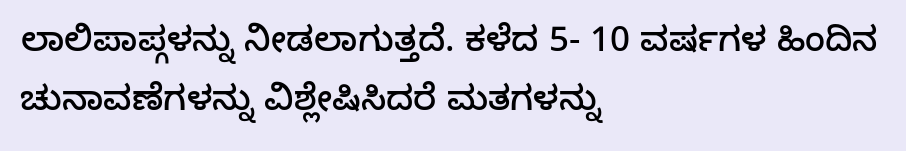ಲಾಲಿಪಾಪ್ಗಳನ್ನು ನೀಡಲಾಗುತ್ತದೆ. ಕಳೆದ 5- 10 ವರ್ಷಗಳ ಹಿಂದಿನ ಚುನಾವಣೆಗಳನ್ನು ವಿಶ್ಲೇಷಿಸಿದರೆ ಮತಗಳನ್ನು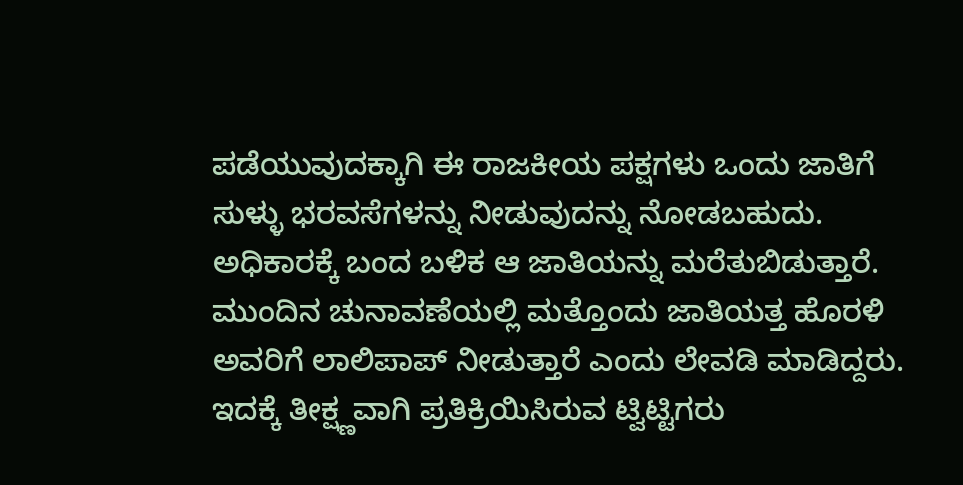ಪಡೆಯುವುದಕ್ಕಾಗಿ ಈ ರಾಜಕೀಯ ಪಕ್ಷಗಳು ಒಂದು ಜಾತಿಗೆ ಸುಳ್ಳು ಭರವಸೆಗಳನ್ನು ನೀಡುವುದನ್ನು ನೋಡಬಹುದು. ಅಧಿಕಾರಕ್ಕೆ ಬಂದ ಬಳಿಕ ಆ ಜಾತಿಯನ್ನು ಮರೆತುಬಿಡುತ್ತಾರೆ. ಮುಂದಿನ ಚುನಾವಣೆಯಲ್ಲಿ ಮತ್ತೊಂದು ಜಾತಿಯತ್ತ ಹೊರಳಿ ಅವರಿಗೆ ಲಾಲಿಪಾಪ್ ನೀಡುತ್ತಾರೆ ಎಂದು ಲೇವಡಿ ಮಾಡಿದ್ದರು.
ಇದಕ್ಕೆ ತೀಕ್ಷ್ಣವಾಗಿ ಪ್ರತಿಕ್ರಿಯಿಸಿರುವ ಟ್ವಿಟ್ಟಿಗರು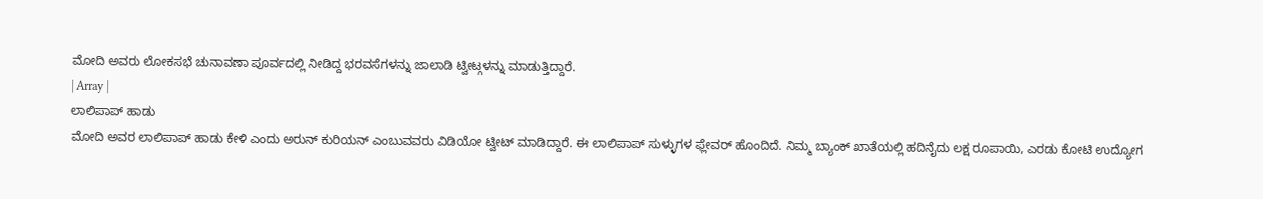ಮೋದಿ ಅವರು ಲೋಕಸಭೆ ಚುನಾವಣಾ ಪೂರ್ವದಲ್ಲಿ ನೀಡಿದ್ದ ಭರವಸೆಗಳನ್ನು ಜಾಲಾಡಿ ಟ್ವೀಟ್ಗಳನ್ನು ಮಾಡುತ್ತಿದ್ದಾರೆ.
| Array |
ಲಾಲಿಪಾಪ್ ಹಾಡು
ಮೋದಿ ಅವರ ಲಾಲಿಪಾಪ್ ಹಾಡು ಕೇಳಿ ಎಂದು ಅರುನ್ ಕುರಿಯನ್ ಎಂಬುವವರು ವಿಡಿಯೋ ಟ್ವೀಟ್ ಮಾಡಿದ್ದಾರೆ. ಈ ಲಾಲಿಪಾಪ್ ಸುಳ್ಳುಗಳ ಫ್ಲೇವರ್ ಹೊಂದಿದೆ. ನಿಮ್ಮ ಬ್ಯಾಂಕ್ ಖಾತೆಯಲ್ಲಿ ಹದಿನೈದು ಲಕ್ಷ ರೂಪಾಯಿ, ಎರಡು ಕೋಟಿ ಉದ್ಯೋಗ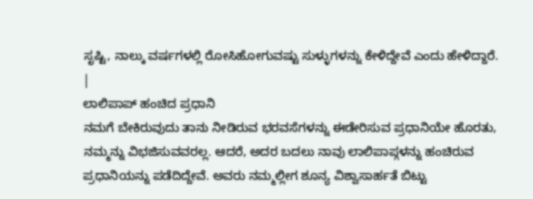ಸೃಷ್ಟಿ, ನಾಲ್ಕು ವರ್ಷಗಳಲ್ಲಿ ರೋಸಿಹೋಗುವಷ್ಟು ಸುಳ್ಳುಗಳನ್ನು ಕೇಳಿದ್ದೇವೆ ಎಂದು ಹೇಳಿದ್ದಾರೆ.
|
ಲಾಲಿಪಾಪ್ ಹಂಚಿದ ಪ್ರಧಾನಿ
ನಮಗೆ ಬೇಕಿರುವುದು ತಾನು ನೀಡಿರುವ ಭರವಸೆಗಳನ್ನು ಈಡೇರಿಸುವ ಪ್ರಧಾನಿಯೇ ಹೊರತು, ನಮ್ಮನ್ನು ವಿಭಜಿಸುವವರಲ್ಲ. ಆದರೆ, ಅದರ ಬದಲು ನಾವು ಲಾಲಿಪಾಪ್ಗಳನ್ನು ಹಂಚಿರುವ ಪ್ರಧಾನಿಯನ್ನು ಪಡೆದಿದ್ದೇವೆ. ಅವರು ನಮ್ಮಲ್ಲೀಗ ಶೂನ್ಯ ವಿಶ್ವಾಸಾರ್ಹತೆ ಬಿಟ್ಟು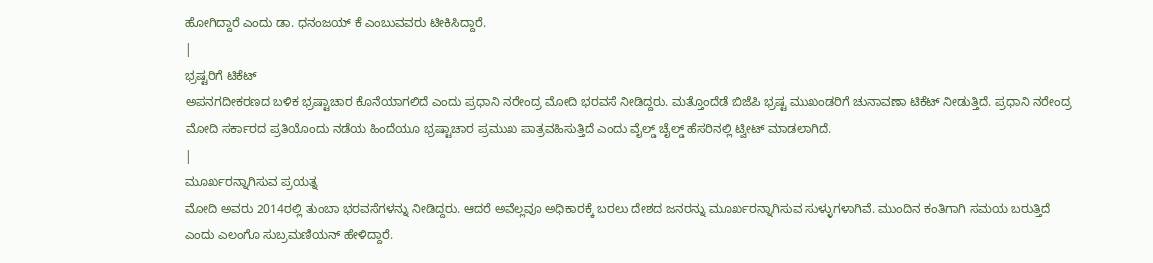ಹೋಗಿದ್ದಾರೆ ಎಂದು ಡಾ. ಧನಂಜಯ್ ಕೆ ಎಂಬುವವರು ಟೀಕಿಸಿದ್ದಾರೆ.
|
ಭ್ರಷ್ಟರಿಗೆ ಟಿಕೆಟ್
ಅಪನಗದೀಕರಣದ ಬಳಿಕ ಭ್ರಷ್ಟಾಚಾರ ಕೊನೆಯಾಗಲಿದೆ ಎಂದು ಪ್ರಧಾನಿ ನರೇಂದ್ರ ಮೋದಿ ಭರವಸೆ ನೀಡಿದ್ದರು. ಮತ್ತೊಂದೆಡೆ ಬಿಜೆಪಿ ಭ್ರಷ್ಟ ಮುಖಂಡರಿಗೆ ಚುನಾವಣಾ ಟಿಕೆಟ್ ನೀಡುತ್ತಿದೆ. ಪ್ರಧಾನಿ ನರೇಂದ್ರ ಮೋದಿ ಸರ್ಕಾರದ ಪ್ರತಿಯೊಂದು ನಡೆಯ ಹಿಂದೆಯೂ ಭ್ರಷ್ಟಾಚಾರ ಪ್ರಮುಖ ಪಾತ್ರವಹಿಸುತ್ತಿದೆ ಎಂದು ವೈಲ್ಡ್ ಚೈಲ್ಡ್ ಹೆಸರಿನಲ್ಲಿ ಟ್ವೀಟ್ ಮಾಡಲಾಗಿದೆ.
|
ಮೂರ್ಖರನ್ನಾಗಿಸುವ ಪ್ರಯತ್ನ
ಮೋದಿ ಅವರು 2014ರಲ್ಲಿ ತುಂಬಾ ಭರವಸೆಗಳನ್ನು ನೀಡಿದ್ದರು. ಆದರೆ ಅವೆಲ್ಲವೂ ಅಧಿಕಾರಕ್ಕೆ ಬರಲು ದೇಶದ ಜನರನ್ನು ಮೂರ್ಖರನ್ನಾಗಿಸುವ ಸುಳ್ಳುಗಳಾಗಿವೆ. ಮುಂದಿನ ಕಂತಿಗಾಗಿ ಸಮಯ ಬರುತ್ತಿದೆ ಎಂದು ಎಲಂಗೊ ಸುಬ್ರಮಣಿಯನ್ ಹೇಳಿದ್ದಾರೆ.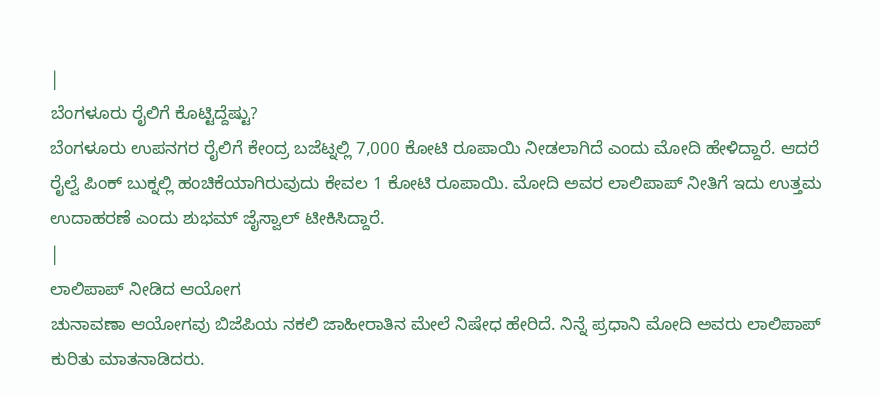|
ಬೆಂಗಳೂರು ರೈಲಿಗೆ ಕೊಟ್ಟಿದ್ದೆಷ್ಟು?
ಬೆಂಗಳೂರು ಉಪನಗರ ರೈಲಿಗೆ ಕೇಂದ್ರ ಬಜೆಟ್ನಲ್ಲಿ 7,000 ಕೋಟಿ ರೂಪಾಯಿ ನೀಡಲಾಗಿದೆ ಎಂದು ಮೋದಿ ಹೇಳಿದ್ದಾರೆ. ಆದರೆ ರೈಲ್ವೆ ಪಿಂಕ್ ಬುಕ್ನಲ್ಲಿ ಹಂಚಿಕೆಯಾಗಿರುವುದು ಕೇವಲ 1 ಕೋಟಿ ರೂಪಾಯಿ. ಮೋದಿ ಅವರ ಲಾಲಿಪಾಪ್ ನೀತಿಗೆ ಇದು ಉತ್ತಮ ಉದಾಹರಣೆ ಎಂದು ಶುಭಮ್ ಜೈಸ್ವಾಲ್ ಟೀಕಿಸಿದ್ದಾರೆ.
|
ಲಾಲಿಪಾಪ್ ನೀಡಿದ ಆಯೋಗ
ಚುನಾವಣಾ ಆಯೋಗವು ಬಿಜೆಪಿಯ ನಕಲಿ ಜಾಹೀರಾತಿನ ಮೇಲೆ ನಿಷೇಧ ಹೇರಿದೆ. ನಿನ್ನೆ ಪ್ರಧಾನಿ ಮೋದಿ ಅವರು ಲಾಲಿಪಾಪ್ ಕುರಿತು ಮಾತನಾಡಿದರು.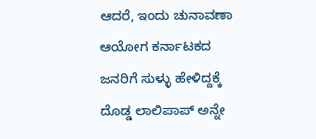ಆದರೆ, ಇಂದು ಚುನಾವಣಾ ಆಯೋಗ ಕರ್ನಾಟಕದ ಜನರಿಗೆ ಸುಳ್ಳು ಹೇಳಿದ್ದಕ್ಕೆ ದೊಡ್ಡ ಲಾಲಿಪಾಪ್ ಅನ್ನೇ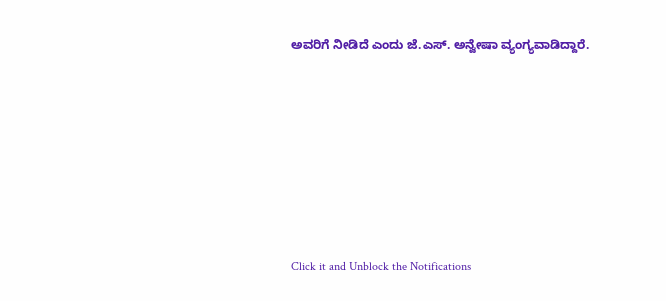ಅವರಿಗೆ ನೀಡಿದೆ ಎಂದು ಜೆ.ಎಸ್. ಅನ್ವೇಷಾ ವ್ಯಂಗ್ಯವಾಡಿದ್ದಾರೆ.












Click it and Unblock the Notifications